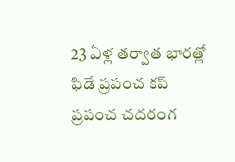23 ఏళ్ల తర్వాత భారత్లో ఫిడే ప్రపంచ కప్
ప్రపంచ చదరంగ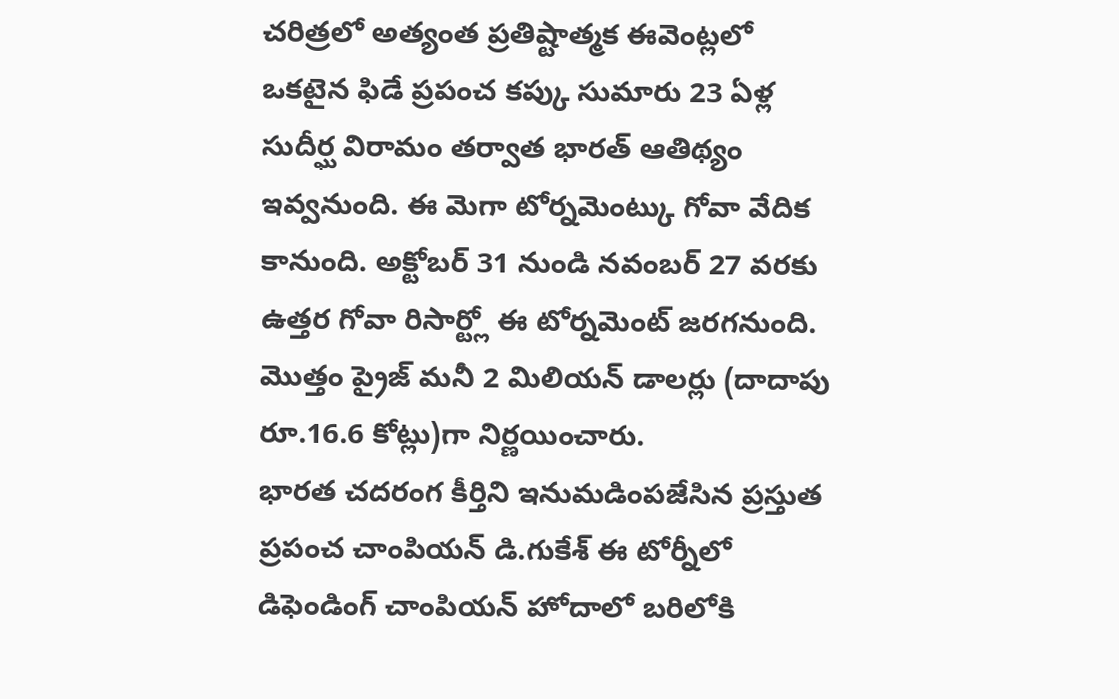చరిత్రలో అత్యంత ప్రతిష్టాత్మక ఈవెంట్లలో ఒకటైన ఫిడే ప్రపంచ కప్కు సుమారు 23 ఏళ్ల సుదీర్ఘ విరామం తర్వాత భారత్ ఆతిథ్యం ఇవ్వనుంది. ఈ మెగా టోర్నమెంట్కు గోవా వేదిక కానుంది. అక్టోబర్ 31 నుండి నవంబర్ 27 వరకు ఉత్తర గోవా రిసార్ట్లో ఈ టోర్నమెంట్ జరగనుంది. మొత్తం ప్రైజ్ మనీ 2 మిలియన్ డాలర్లు (దాదాపు రూ.16.6 కోట్లు)గా నిర్ణయించారు.
భారత చదరంగ కీర్తిని ఇనుమడింపజేసిన ప్రస్తుత ప్రపంచ చాంపియన్ డి.గుకేశ్ ఈ టోర్నీలో డిఫెండింగ్ చాంపియన్ హోదాలో బరిలోకి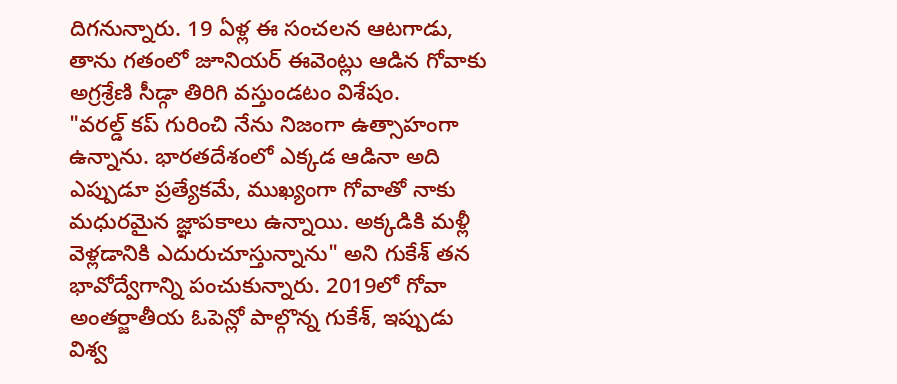దిగనున్నారు. 19 ఏళ్ల ఈ సంచలన ఆటగాడు, తాను గతంలో జూనియర్ ఈవెంట్లు ఆడిన గోవాకు అగ్రశ్రేణి సీడ్గా తిరిగి వస్తుండటం విశేషం.
"వరల్డ్ కప్ గురించి నేను నిజంగా ఉత్సాహంగా ఉన్నాను. భారతదేశంలో ఎక్కడ ఆడినా అది ఎప్పుడూ ప్రత్యేకమే, ముఖ్యంగా గోవాతో నాకు మధురమైన జ్ఞాపకాలు ఉన్నాయి. అక్కడికి మళ్లీ వెళ్లడానికి ఎదురుచూస్తున్నాను" అని గుకేశ్ తన భావోద్వేగాన్ని పంచుకున్నారు. 2019లో గోవా అంతర్జాతీయ ఓపెన్లో పాల్గొన్న గుకేశ్, ఇప్పుడు విశ్వ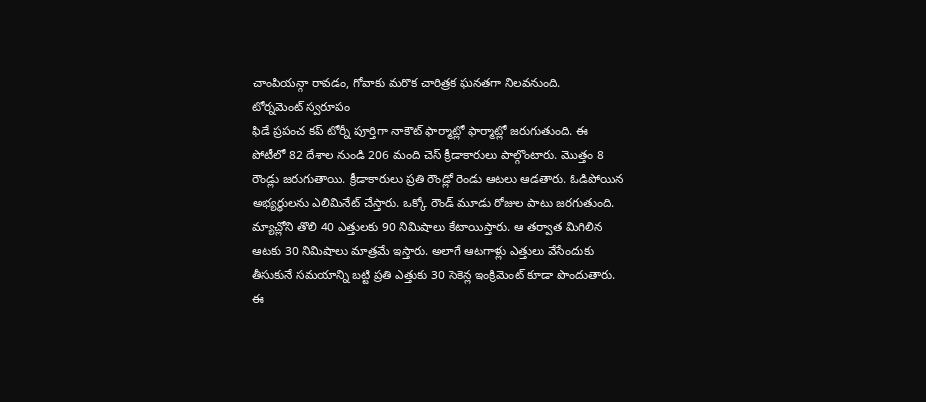చాంపియన్గా రావడం, గోవాకు మరొక చారిత్రక ఘనతగా నిలవనుంది.
టోర్నమెంట్ స్వరూపం
ఫిడే ప్రపంచ కప్ టోర్నీ పూర్తిగా నాకౌట్ ఫార్మాట్లో ఫార్మాట్లో జరుగుతుంది. ఈ పోటీలో 82 దేశాల నుండి 206 మంది చెస్ క్రీడాకారులు పాల్గొంటారు. మొత్తం 8 రౌండ్లు జరుగుతాయి. క్రీడాకారులు ప్రతి రౌండ్లో రెండు ఆటలు ఆడతారు. ఓడిపోయిన అభ్యర్థులను ఎలిమినేట్ చేస్తారు. ఒక్కో రౌండ్ మూడు రోజుల పాటు జరగుతుంది. మ్యాచ్లోని తొలి 40 ఎత్తులకు 90 నిమిషాలు కేటాయిస్తారు. ఆ తర్వాత మిగిలిన ఆటకు 30 నిమిషాలు మాత్రమే ఇస్తారు. అలాగే ఆటగాళ్లు ఎత్తులు వేసేందుకు తీసుకునే సమయాన్ని బట్టి ప్రతి ఎత్తుకు 30 సెకెన్ల ఇంక్రిమెంట్ కూడా పొందుతారు. ఈ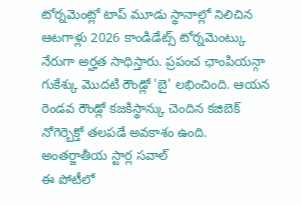టోర్నమెంట్లో టాప్ మూడు స్థానాల్లో నిలిచిన ఆటగాళ్లు 2026 కాండిడేట్స్ టోర్నమెంట్కు నేరుగా అర్హత సాధిస్తారు. ప్రపంచ ఛాంపియన్గా గుకేశ్కు మొదటి రౌండ్లో 'బై' లభించింది. ఆయన రెండవ రౌండ్లో కజకిస్థాన్కు చెందిన కజిబెక్ నోగెర్బెక్తో తలపడే అవకాశం ఉంది.
అంతర్జాతీయ స్టార్ల సవాల్
ఈ పోటీలో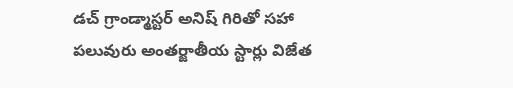డచ్ గ్రాండ్మాస్టర్ అనిష్ గిరితో సహా పలువురు అంతర్జాతీయ స్టార్లు విజేత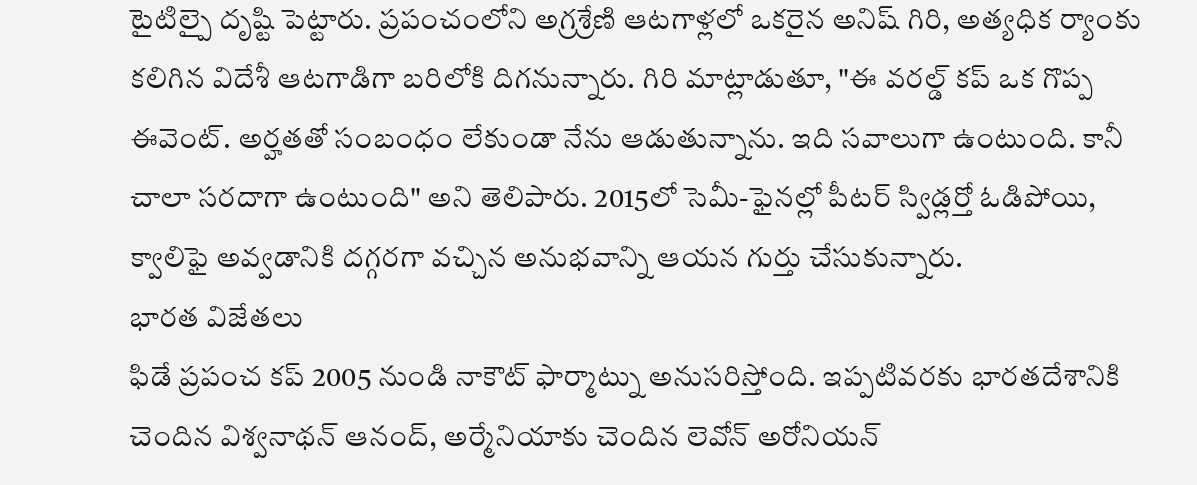టైటిల్పై దృష్టి పెట్టారు. ప్రపంచంలోని అగ్రశ్రేణి ఆటగాళ్లలో ఒకరైన అనిష్ గిరి, అత్యధిక ర్యాంకు కలిగిన విదేశీ ఆటగాడిగా బరిలోకి దిగనున్నారు. గిరి మాట్లాడుతూ, "ఈ వరల్డ్ కప్ ఒక గొప్ప ఈవెంట్. అర్హతతో సంబంధం లేకుండా నేను ఆడుతున్నాను. ఇది సవాలుగా ఉంటుంది. కానీ చాలా సరదాగా ఉంటుంది" అని తెలిపారు. 2015లో సెమీ-ఫైనల్లో పీటర్ స్విడ్లర్తో ఓడిపోయి, క్వాలిఫై అవ్వడానికి దగ్గరగా వచ్చిన అనుభవాన్ని ఆయన గుర్తు చేసుకున్నారు.
భారత విజేతలు
ఫిడే ప్రపంచ కప్ 2005 నుండి నాకౌట్ ఫార్మాట్ను అనుసరిస్తోంది. ఇప్పటివరకు భారతదేశానికి చెందిన విశ్వనాథన్ ఆనంద్, అర్మేనియాకు చెందిన లెవోన్ అరోనియన్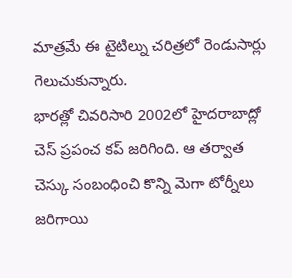మాత్రమే ఈ టైటిల్ను చరిత్రలో రెండుసార్లు గెలుచుకున్నారు.
భారత్లో చివరిసారి 2002లో హైదరాబాద్లో చెస్ ప్రపంచ కప్ జరిగింది. ఆ తర్వాత చెస్కు సంబంధించి కొన్ని మెగా టోర్నీలు జరిగాయి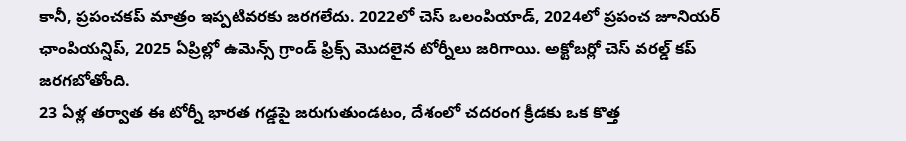కానీ, ప్రపంచకప్ మాత్రం ఇప్పటివరకు జరగలేదు. 2022లో చెస్ ఒలంపియాడ్, 2024లో ప్రపంచ జూనియర్ ఛాంపియన్షిప్, 2025 ఏప్రిల్లో ఉమెన్స్ గ్రాండ్ ఫ్రిక్స్ మొదలైన టోర్నీలు జరిగాయి. అక్టోబర్లో చెస్ వరల్డ్ కప్ జరగబోతోంది.
23 ఏళ్ల తర్వాత ఈ టోర్నీ భారత గడ్డపై జరుగుతుండటం, దేశంలో చదరంగ క్రీడకు ఒక కొత్త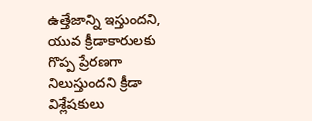ఉత్తేజాన్ని ఇస్తుందని, యువ క్రీడాకారులకు గొప్ప ప్రేరణగా నిలుస్తుందని క్రీడా విశ్లేషకులు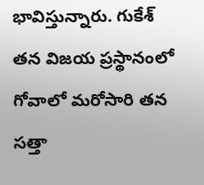భావిస్తున్నారు. గుకేశ్ తన విజయ ప్రస్థానంలో గోవాలో మరోసారి తన సత్తా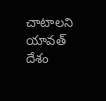చాటాలని యావత్ దేశం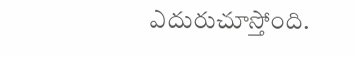ఎదురుచూస్తోంది.